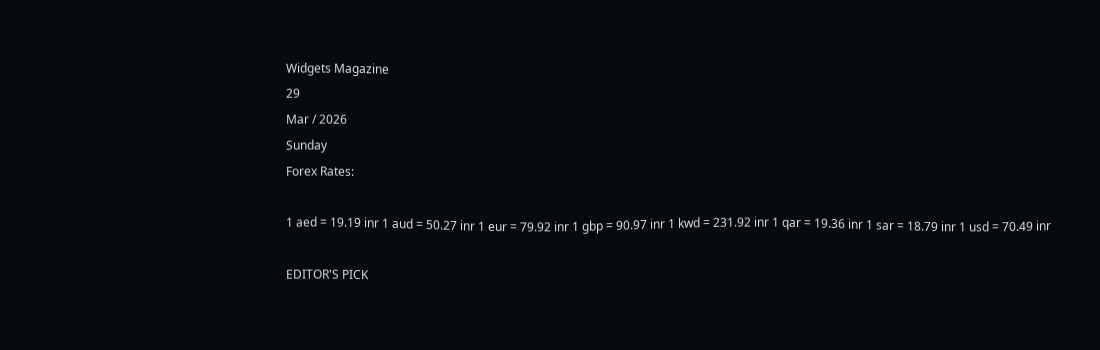Widgets Magazine
29
Mar / 2026
Sunday
Forex Rates:

1 aed = 19.19 inr 1 aud = 50.27 inr 1 eur = 79.92 inr 1 gbp = 90.97 inr 1 kwd = 231.92 inr 1 qar = 19.36 inr 1 sar = 18.79 inr 1 usd = 70.49 inr

EDITOR'S PICK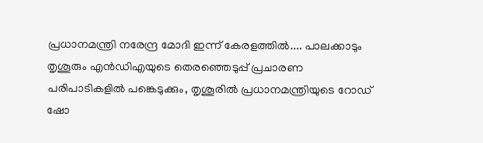പ്രധാനമന്ത്രി നരേന്ദ്ര മോദി ഇന്ന് കേരളത്തിൽ.... പാലക്കാടും തൃശൂരും എൻഡിഎയുടെ തെരഞ്ഞെടുപ്പ് പ്രചാരണ പരിപാടികളിൽ പങ്കെടുക്കും, തൃശൂരിൽ പ്രധാനമന്ത്രിയുടെ റോഡ് ഷോ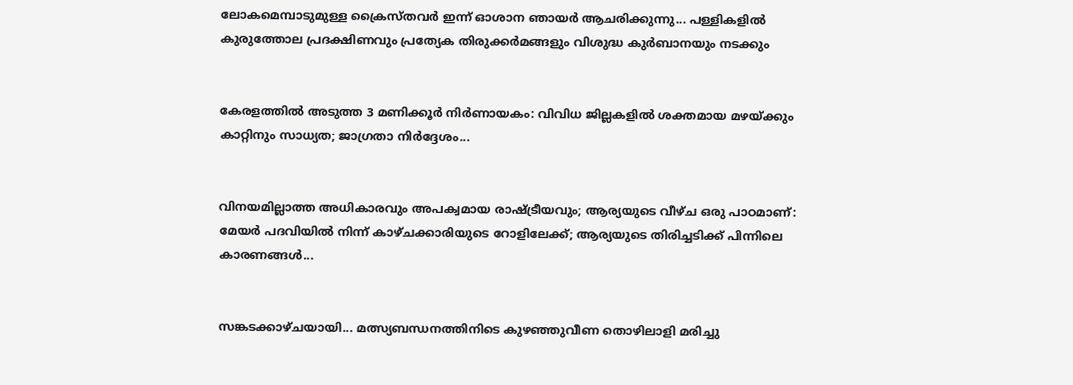ലോകമെമ്പാടുമുള്ള ക്രൈസ്തവർ ഇന്ന് ഓശാന ഞായർ ആചരിക്കുന്നു... പള്ളികളിൽ കുരുത്തോല പ്രദക്ഷിണവും പ്രത്യേക തിരുക്കർമങ്ങളും വിശുദ്ധ കുർബാനയും നടക്കും


കേരളത്തിൽ അടുത്ത 3 മണിക്കൂർ നിർണായകം: വിവിധ ജില്ലകളിൽ ശക്തമായ മഴയ്ക്കും കാറ്റിനും സാധ്യത; ജാഗ്രതാ നിർദ്ദേശം...


വിനയമില്ലാത്ത അധികാരവും അപക്വമായ രാഷ്ട്രീയവും; ആര്യയുടെ വീഴ്ച ഒരു പാഠമാണ്: മേയർ പദവിയിൽ നിന്ന് കാഴ്ചക്കാരിയുടെ റോളിലേക്ക്; ആര്യയുടെ തിരിച്ചടിക്ക് പിന്നിലെ കാരണങ്ങൾ...


സങ്കടക്കാഴ്ചയായി... മത്സ്യബന്ധനത്തിനിടെ കുഴഞ്ഞുവീണ തൊഴിലാളി മരിച്ചു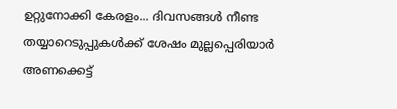ഉറ്റുനോക്കി കേരളം... ദിവസങ്ങള്‍ നീണ്ട തയ്യാറെടുപ്പുകള്‍ക്ക് ശേഷം മുല്ലപ്പെരിയാര്‍ അണക്കെട്ട്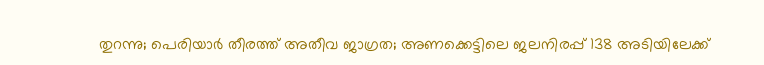തുറന്നു; പെരിയാര്‍ തീരത്ത് അതീവ ജാഗ്രത; അണക്കെട്ടിലെ ജലനിരപ്പ് 138 അടിയിലേക്ക്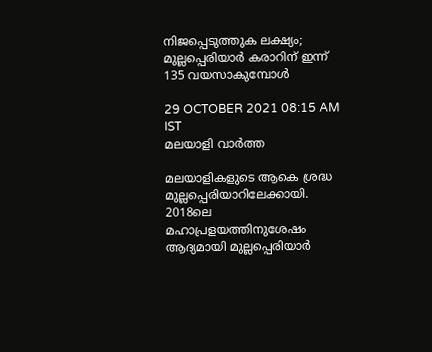നിജപ്പെടുത്തുക ലക്ഷ്യം; മുല്ലപ്പെരിയാര്‍ കരാറിന് ഇന്ന് 135 വയസാകുമ്പോള്‍

29 OCTOBER 2021 08:15 AM IST
മലയാളി വാര്‍ത്ത

മലയാളികളുടെ ആകെ ശ്രദ്ധ മുല്ലപ്പെരിയാറിലേക്കായി. 2018ലെ മഹാപ്രളയത്തിനുശേഷം ആദ്യമായി മുല്ലപ്പെരിയാര്‍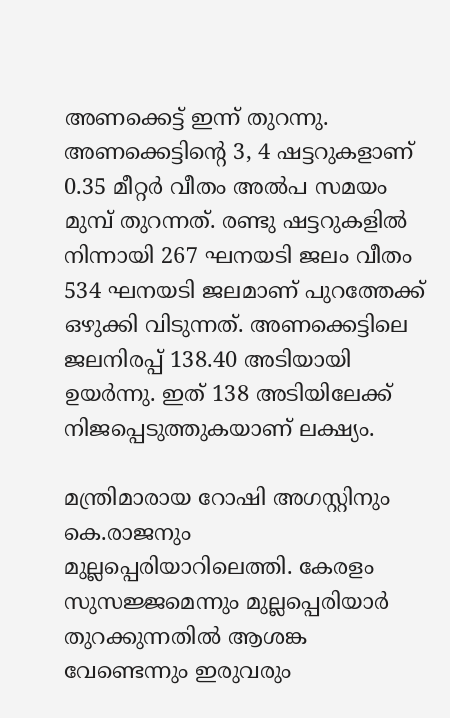അണക്കെട്ട് ഇന്ന് തുറന്നു. അണക്കെട്ടിന്റെ 3, 4 ഷട്ടറുകളാണ് 0.35 മീറ്റര്‍ വീതം അല്‍പ സമയം മുമ്പ് തുറന്നത്. രണ്ടു ഷട്ടറുകളില്‍ നിന്നായി 267 ഘനയടി ജലം വീതം 534 ഘനയടി ജലമാണ് പുറത്തേക്ക് ഒഴുക്കി വിടുന്നത്. അണക്കെട്ടിലെ ജലനിരപ്പ് 138.40 അടിയായി ഉയര്‍ന്നു. ഇത് 138 അടിയിലേക്ക് നിജപ്പെടുത്തുകയാണ് ലക്ഷ്യം.

മന്ത്രിമാരായ റോഷി അഗസ്റ്റിനും കെ.രാജനും മുല്ലപ്പെരിയാറിലെത്തി. കേരളം സുസജ്ജമെന്നും മുല്ലപ്പെരിയാര്‍ തുറക്കുന്നതില്‍ ആശങ്ക വേണ്ടെന്നും ഇരുവരും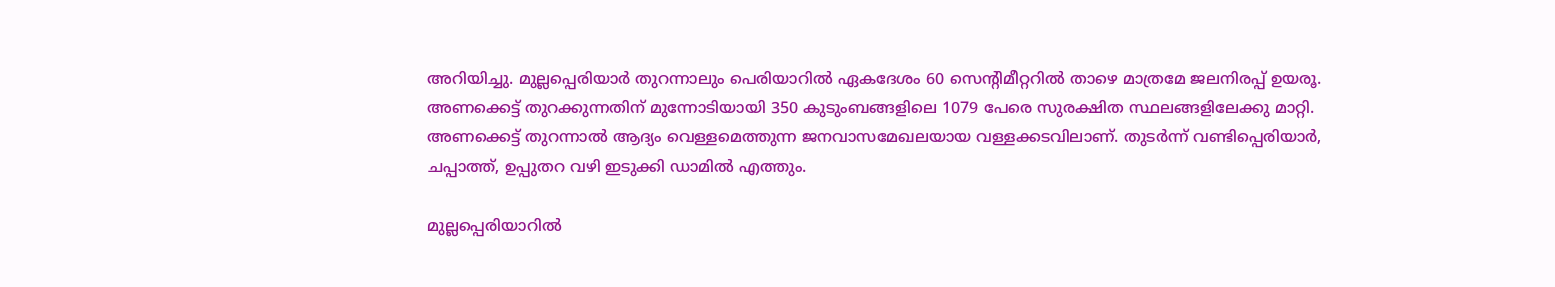അറിയിച്ചു. മുല്ലപ്പെരിയാര്‍ തുറന്നാലും പെരിയാറില്‍ ഏകദേശം 60 സെന്റിമീറ്ററില്‍ താഴെ മാത്രമേ ജലനിരപ്പ് ഉയരൂ. അണക്കെട്ട് തുറക്കുന്നതിന് മുന്നോടിയായി 350 കുടുംബങ്ങളിലെ 1079 പേരെ സുരക്ഷിത സ്ഥലങ്ങളിലേക്കു മാറ്റി. അണക്കെട്ട് തുറന്നാല്‍ ആദ്യം വെള്ളമെത്തുന്ന ജനവാസമേഖലയായ വള്ളക്കടവിലാണ്. തുടര്‍ന്ന് വണ്ടിപ്പെരിയാര്‍, ചപ്പാത്ത്, ഉപ്പുതറ വഴി ഇടുക്കി ഡാമില്‍ എത്തും.

മുല്ലപ്പെരിയാറില്‍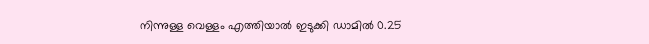നിന്നുള്ള വെള്ളം എത്തിയാല്‍ ഇടുക്കി ഡാമില്‍ 0.25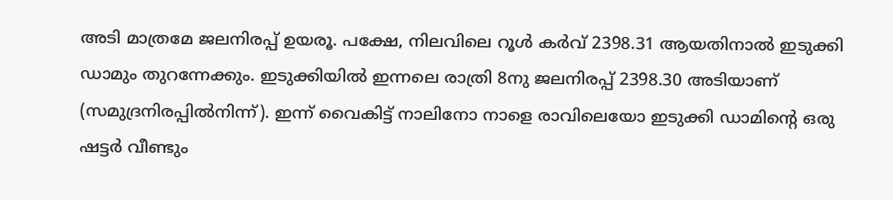അടി മാത്രമേ ജലനിരപ്പ് ഉയരൂ. പക്ഷേ, നിലവിലെ റൂള്‍ കര്‍വ് 2398.31 ആയതിനാല്‍ ഇടുക്കി ഡാമും തുറന്നേക്കും. ഇടുക്കിയില്‍ ഇന്നലെ രാത്രി 8നു ജലനിരപ്പ് 2398.30 അടിയാണ് (സമുദ്രനിരപ്പില്‍നിന്ന്). ഇന്ന് വൈകിട്ട് നാലിനോ നാളെ രാവിലെയോ ഇടുക്കി ഡാമിന്റെ ഒരു ഷട്ടര്‍ വീണ്ടും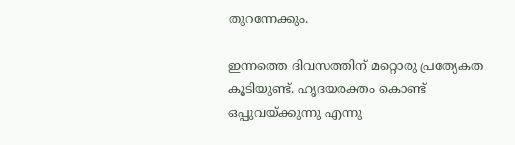തുറന്നേക്കും.

ഇന്നത്തെ ദിവസത്തിന് മറ്റൊരു പ്രത്യേകത കൂടിയുണ്ട്. ഹൃദയരക്തം കൊണ്ട് ഒപ്പുവയ്ക്കുന്നു എന്നു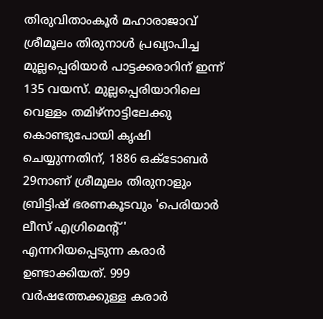തിരുവിതാംകൂര്‍ മഹാരാജാവ് ശ്രീമൂലം തിരുനാള്‍ പ്രഖ്യാപിച്ച മുല്ലപ്പെരിയാര്‍ പാട്ടക്കരാറിന് ഇന്ന് 135 വയസ്. മുല്ലപ്പെരിയാറിലെ വെള്ളം തമിഴ്‌നാട്ടിലേക്കു കൊണ്ടുപോയി കൃഷി ചെയ്യുന്നതിന്, 1886 ഒക്‌ടോബര്‍ 29നാണ് ശ്രീമൂലം തിരുനാളും ബ്രിട്ടിഷ് ഭരണകൂടവും 'പെരിയാര്‍ ലീസ് എഗ്രിമെന്റ്' എന്നറിയപ്പെടുന്ന കരാര്‍ ഉണ്ടാക്കിയത്. 999 വര്‍ഷത്തേക്കുള്ള കരാര്‍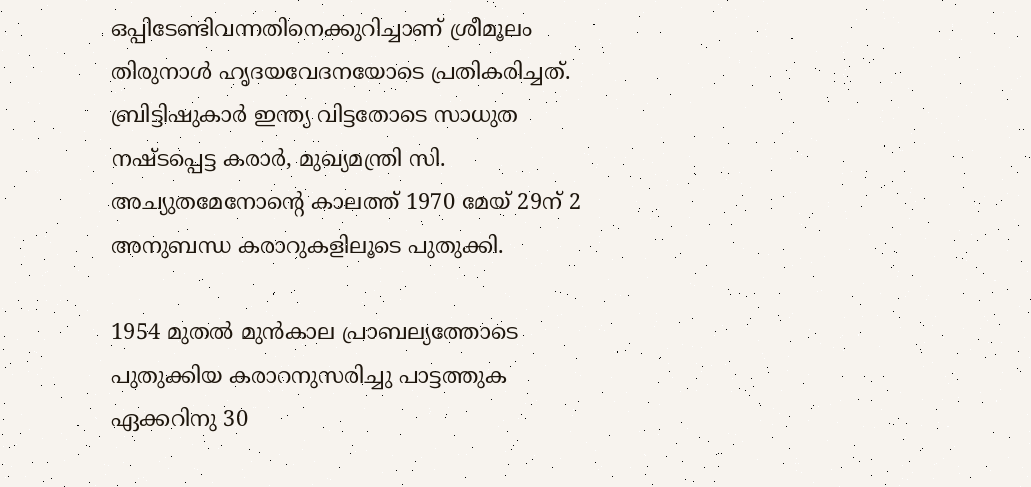ഒപ്പിടേണ്ടിവന്നതിനെക്കുറിച്ചാണ് ശ്രീമൂലം തിരുനാള്‍ ഹൃദയവേദനയോടെ പ്രതികരിച്ചത്. ബ്രിട്ടിഷുകാര്‍ ഇന്ത്യ വിട്ടതോടെ സാധുത നഷ്ടപ്പെട്ട കരാര്‍, മുഖ്യമന്ത്രി സി. അച്യുതമേനോന്റെ കാലത്ത് 1970 മേയ് 29ന് 2 അനുബന്ധ കരാറുകളിലൂടെ പുതുക്കി.

1954 മുതല്‍ മുന്‍കാല പ്രാബല്യത്തോടെ പുതുക്കിയ കരാറനുസരിച്ചു പാട്ടത്തുക ഏക്കറിനു 30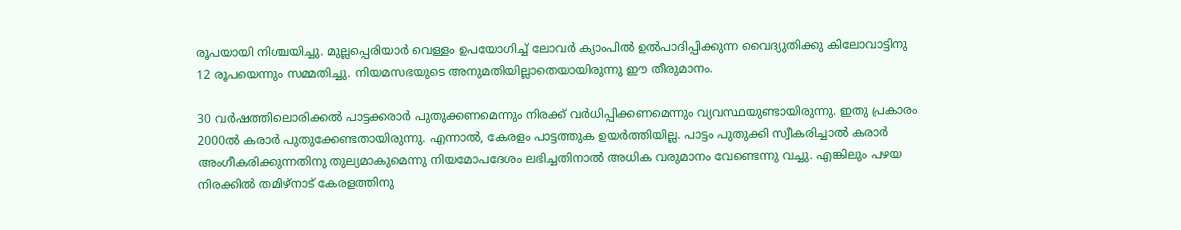രൂപയായി നിശ്ചയിച്ചു. മുല്ലപ്പെരിയാര്‍ വെള്ളം ഉപയോഗിച്ച് ലോവര്‍ ക്യാംപില്‍ ഉല്‍പാദിപ്പിക്കുന്ന വൈദ്യുതിക്കു കിലോവാട്ടിനു 12 രൂപയെന്നും സമ്മതിച്ചു. നിയമസഭയുടെ അനുമതിയില്ലാതെയായിരുന്നു ഈ തീരുമാനം.

30 വര്‍ഷത്തിലൊരിക്കല്‍ പാട്ടക്കരാര്‍ പുതുക്കണമെന്നും നിരക്ക് വര്‍ധിപ്പിക്കണമെന്നും വ്യവസ്ഥയുണ്ടായിരുന്നു. ഇതു പ്രകാരം 2000ല്‍ കരാര്‍ പുതുക്കേണ്ടതായിരുന്നു. എന്നാല്‍, കേരളം പാട്ടത്തുക ഉയര്‍ത്തിയില്ല. പാട്ടം പുതുക്കി സ്വീകരിച്ചാല്‍ കരാര്‍ അംഗീകരിക്കുന്നതിനു തുല്യമാകുമെന്നു നിയമോപദേശം ലഭിച്ചതിനാല്‍ അധിക വരുമാനം വേണ്ടെന്നു വച്ചു. എങ്കിലും പഴയ നിരക്കില്‍ തമിഴ്‌നാട് കേരളത്തിനു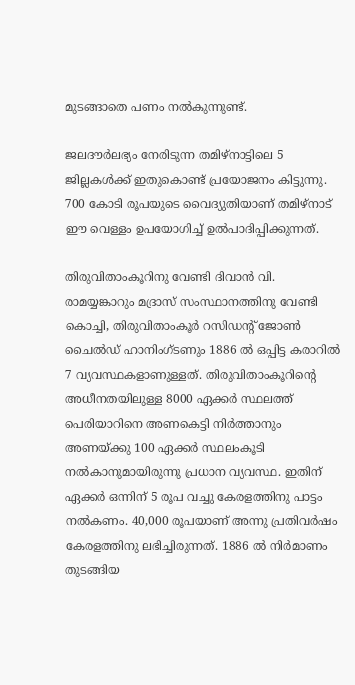മുടങ്ങാതെ പണം നല്‍കുന്നുണ്ട്.

ജലദൗര്‍ലഭ്യം നേരിടുന്ന തമിഴ്‌നാട്ടിലെ 5 ജില്ലകള്‍ക്ക് ഇതുകൊണ്ട് പ്രയോജനം കിട്ടുന്നു. 700 കോടി രൂപയുടെ വൈദ്യുതിയാണ് തമിഴ്‌നാട് ഈ വെള്ളം ഉപയോഗിച്ച് ഉല്‍പാദിപ്പിക്കുന്നത്.

തിരുവിതാംകൂറിനു വേണ്ടി ദിവാന്‍ വി. രാമയ്യങ്കാറും മദ്രാസ് സംസ്ഥാനത്തിനു വേണ്ടി കൊച്ചി, തിരുവിതാംകൂര്‍ റസിഡന്റ് ജോണ്‍ ചൈല്‍ഡ് ഹാനിംഗ്ടണും 1886 ല്‍ ഒപ്പിട്ട കരാറില്‍ 7 വ്യവസ്ഥകളാണുള്ളത്. തിരുവിതാംകൂറിന്റെ അധീനതയിലുള്ള 8000 ഏക്കര്‍ സ്ഥലത്ത് പെരിയാറിനെ അണകെട്ടി നിര്‍ത്താനും അണയ്ക്കു 100 ഏക്കര്‍ സ്ഥലംകൂടി നല്‍കാനുമായിരുന്നു പ്രധാന വ്യവസ്ഥ. ഇതിന് ഏക്കര്‍ ഒന്നിന് 5 രൂപ വച്ചു കേരളത്തിനു പാട്ടം നല്‍കണം. 40,000 രൂപയാണ് അന്നു പ്രതിവര്‍ഷം കേരളത്തിനു ലഭിച്ചിരുന്നത്. 1886 ല്‍ നിര്‍മാണം തുടങ്ങിയ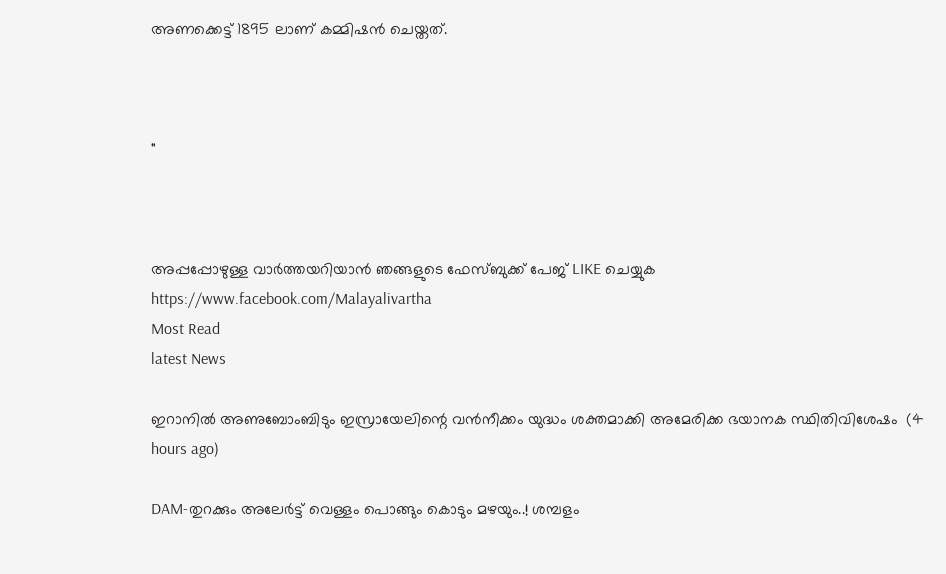അണക്കെട്ട് 1895 ലാണ് കമ്മിഷന്‍ ചെയ്തത്.



"



അപ്പപ്പോഴുള്ള വാര്‍ത്തയറിയാന്‍ ഞങ്ങളുടെ ഫേസ്‌ബുക്ക്‌ പേജ് LIKE ചെയ്യുക
https://www.facebook.com/Malayalivartha
Most Read
latest News

ഇറാനില്‍ അണുബോംബിടും ഇസ്രായേലിന്റെ വന്‍നീക്കം യുദ്ധം ശക്തമാക്കി അമേരിക്ക ഭയാനക സ്ഥിതിവിശേഷം  (4 hours ago)

DAM-തുറക്കും അലേർട്ട് വെള്ളം പൊങ്ങും കൊടും മഴയും..! ശമ്പളം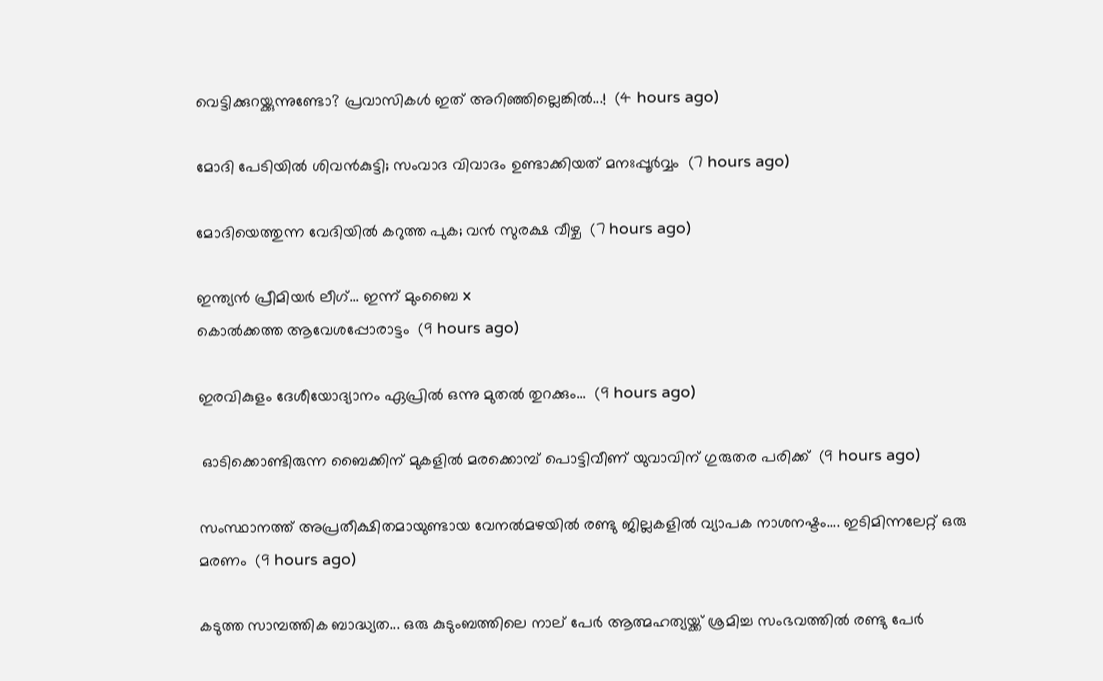വെട്ടിക്കുറയ്ക്കുന്നുണ്ടോ? പ്രവാസികൾ ഇത് അറിഞ്ഞില്ലെങ്കിൽ...!  (4 hours ago)

മോദി പേടിയിൽ ശിവൻകുട്ടി; സംവാദ വിവാദം ഉണ്ടാക്കിയത് മനഃപ്പൂർവ്വം  (7 hours ago)

മോദിയെത്തുന്ന വേദിയിൽ കറുത്ത പുക; വൻ സുരക്ഷ വീഴ്ച  (7 hours ago)

ഇന്ത്യൻ പ്രീമിയർ ലീഗ്... ഇന്ന് മുംബൈ x
കൊൽക്കത്ത ആവേശപ്പോരാട്ടം  (9 hours ago)

ഇരവികുളം ദേശീയോദ്യാനം ഏപ്രിൽ ഒന്നു മുതൽ തുറക്കും...  (9 hours ago)

 ഓടിക്കൊണ്ടിരുന്ന ബൈക്കിന് മുകളില്‍ മരക്കൊമ്പ് പൊട്ടിവീണ് യുവാവിന് ഗുരുതര പരിക്ക്  (9 hours ago)

സംസ്ഥാനത്ത് അപ്രതീക്ഷിതമായുണ്ടായ വേനൽമഴയിൽ രണ്ടു ജില്ലകളിൽ വ്യാപക നാശനഷ്ടം.... ഇടിമിന്നലേറ്റ് ഒരു മരണം  (9 hours ago)

കടുത്ത സാമ്പത്തിക ബാദ്ധ്യത... ഒരു കുടുംബത്തിലെ നാല് പേർ ആത്മഹത്യയ്ക്ക് ശ്രമിച്ച സംഭവത്തിൽ രണ്ടു പേർ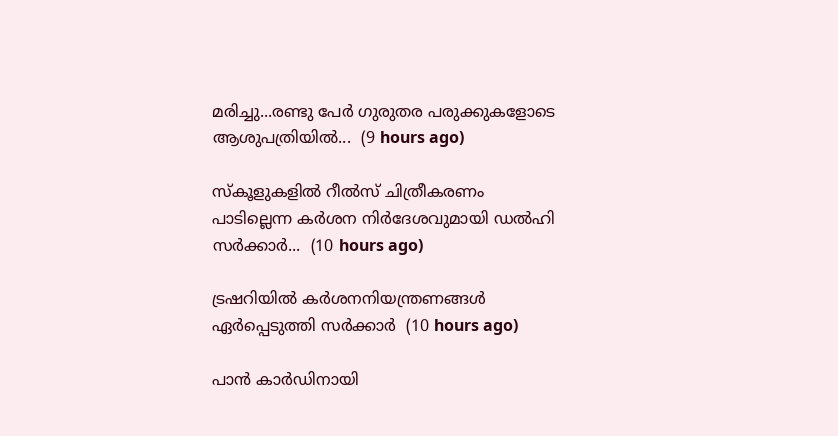മരിച്ചു...രണ്ടു പേർ ഗുരുതര പരുക്കുകളോടെ ആശുപത്രിയിൽ...  (9 hours ago)

സ്‌കൂളുകളിൽ റീൽസ് ചിത്രീകരണം പാടില്ലെന്ന കർശന നിർദേശവുമായി ഡൽഹി സർക്കാർ...  (10 hours ago)

ട്രഷറിയിൽ കർശനനിയന്ത്രണങ്ങൾ ഏർപ്പെടുത്തി സർക്കാർ  (10 hours ago)

പാൻ കാർഡിനായി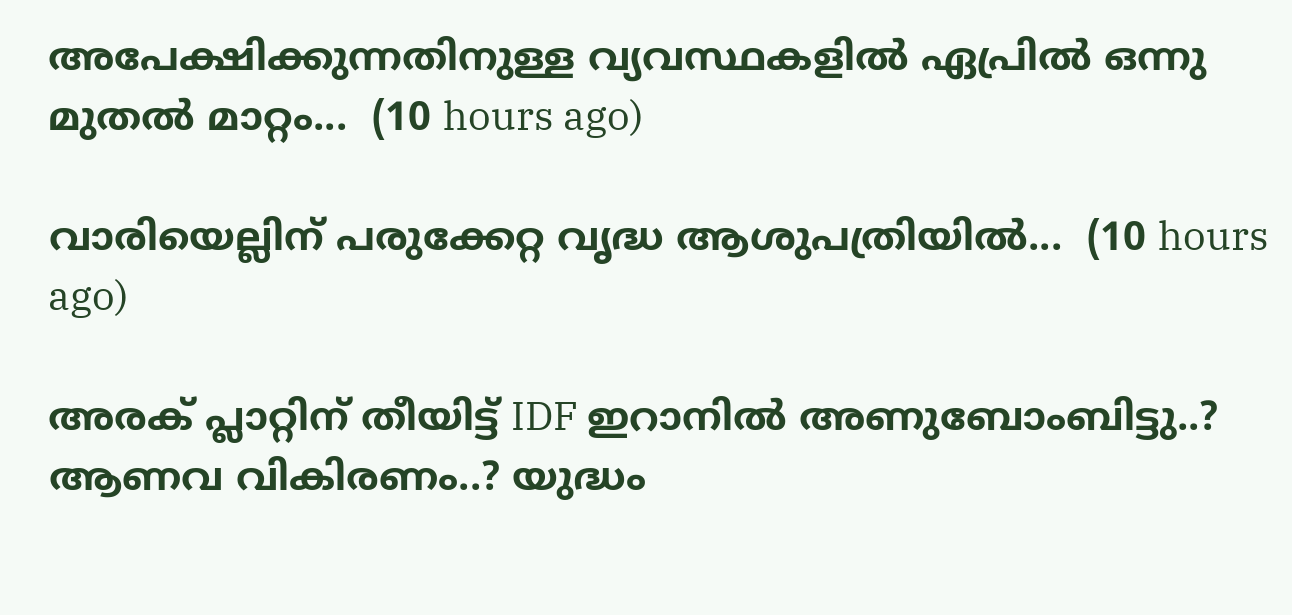അപേക്ഷിക്കുന്നതിനുള്ള വ്യവസ്ഥകളിൽ ഏപ്രിൽ ഒന്നു മുതൽ മാറ്റം...  (10 hours ago)

വാരിയെല്ലിന് പരുക്കേറ്റ വൃദ്ധ ആശുപത്രിയിൽ...  (10 hours ago)

അരക് പ്ലാറ്റിന് തീയിട്ട് IDF ഇറാനിൽ അണുബോംബിട്ടു..? ആണവ വികിരണം..? യുദ്ധം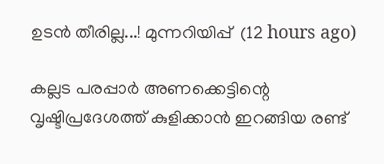ഉടൻ തീരില്ല...! മുന്നറിയിപ്പ്  (12 hours ago)

കല്ലട പരപ്പാർ അണക്കെട്ടിന്റെ വൃഷ്ടിപ്രദേശത്ത് കുളിക്കാൻ ഇറങ്ങിയ രണ്ട്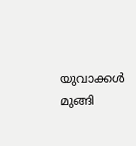യുവാക്കൾ മുങ്ങി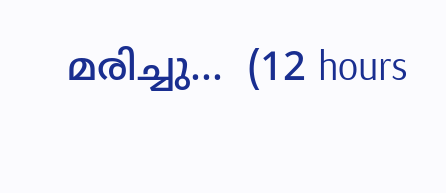മരിച്ചു...  (12 hours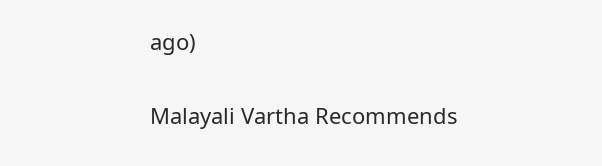ago)

Malayali Vartha Recommends